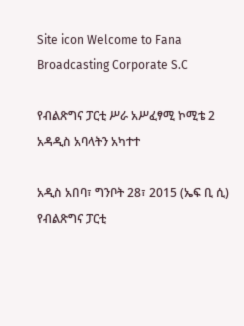Site icon Welcome to Fana Broadcasting Corporate S.C

የብልጽግና ፓርቲ ሥራ አሥፈፃሚ ኮሚቴ 2 አዳዲስ አባላትን አካተተ

አዲስ አበባ፣ ግንቦት 28፣ 2015 (ኤፍ ቢ ሲ) የብልጽግና ፓርቲ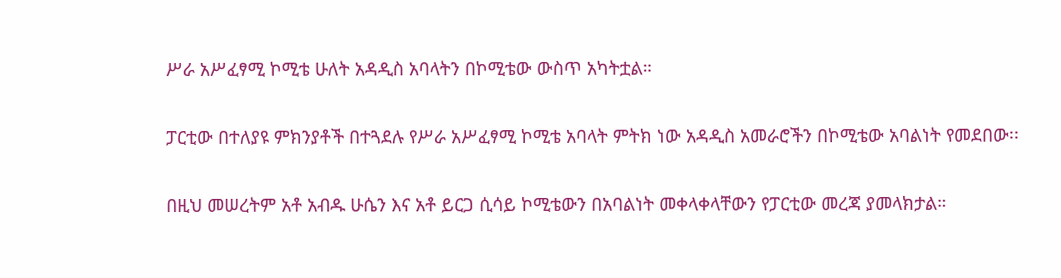ሥራ አሥፈፃሚ ኮሚቴ ሁለት አዳዲስ አባላትን በኮሚቴው ውስጥ አካትቷል።

ፓርቲው በተለያዩ ምክንያቶች በተጓደሉ የሥራ አሥፈፃሚ ኮሚቴ አባላት ምትክ ነው አዳዲስ አመራሮችን በኮሚቴው አባልነት የመደበው፡፡

በዚህ መሠረትም አቶ አብዱ ሁሴን እና አቶ ይርጋ ሲሳይ ኮሚቴውን በአባልነት መቀላቀላቸውን የፓርቲው መረጃ ያመላክታል።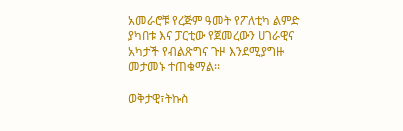አመራሮቹ የረጅም ዓመት የፖለቲካ ልምድ ያካበቱ እና ፓርቲው የጀመረውን ሀገራዊና አካታች የብልጽግና ጉዞ እንደሚያግዙ መታመኑ ተጠቁማል፡፡

ወቅታዊ፣ትኩስ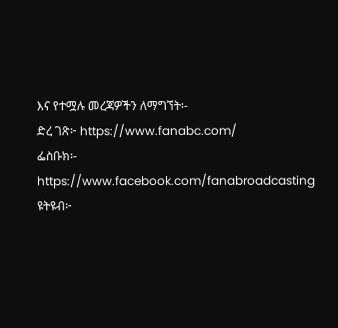እና የተሟሉ መረጃዎችን ለማግኘት፡-
ድረ ገጽ፦ https://www.fanabc.com/
ፌስቡክ፡- https://www.facebook.com/fanabroadcasting
ዩትዩብ፦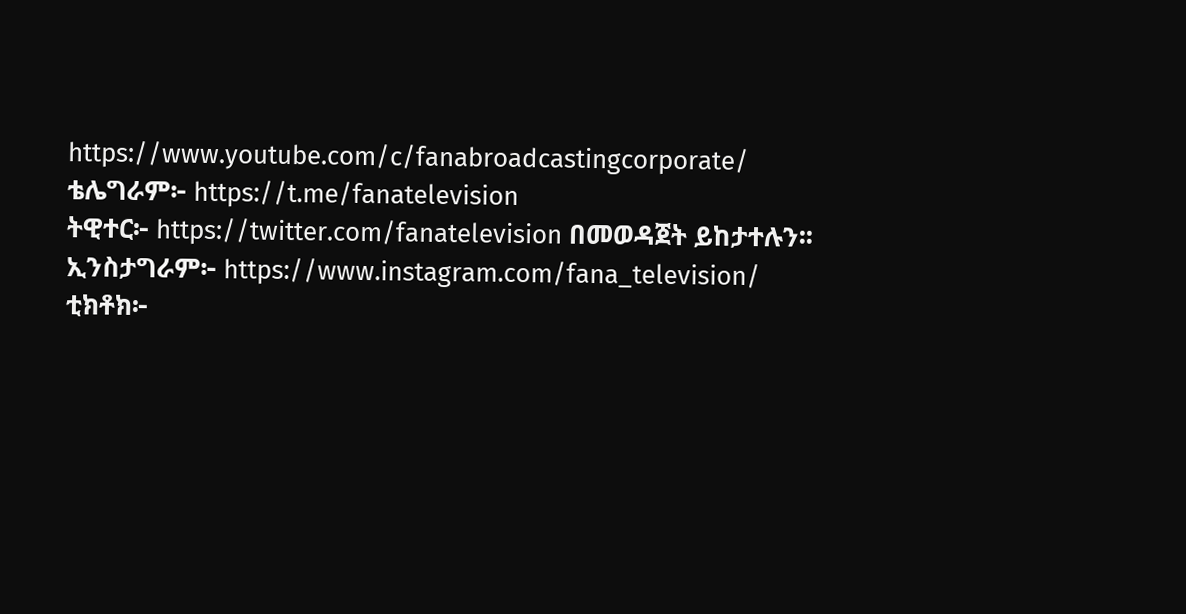https://www.youtube.com/c/fanabroadcastingcorporate/
ቴሌግራም፦ https://t.me/fanatelevision
ትዊተር፦ https://twitter.com/fanatelevision በመወዳጀት ይከታተሉን፡፡
ኢንስታግራም፦ https://www.instagram.com/fana_television/
ቲክቶክ፦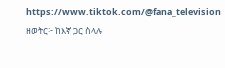https://www.tiktok.com/@fana_television
ዘወትር፦ ከእኛ ጋር ስላሉ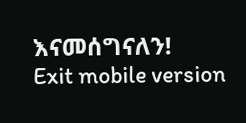እናመሰግናለን!
Exit mobile version